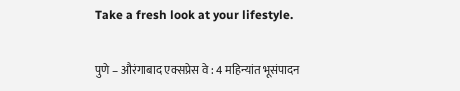Take a fresh look at your lifestyle.

पुणे – औरंगाबाद एक्सप्रेस वे : 4 महिन्यांत भूसंपादन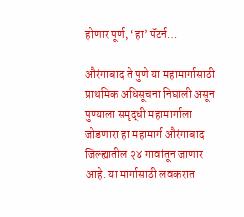होणार पूर्ण, ‘हा’ पॅटर्न…

औरंगाबाद ते पुणे या महामार्गासाठी प्राथमिक अधिसूचना निघाली असून पुण्याला समृद्धी महामार्गाला जोडणारा हा महामार्ग औरंगाबाद जिल्ह्यातील २४ गावांतून जाणार आहे. या मार्गासाठी लवकरात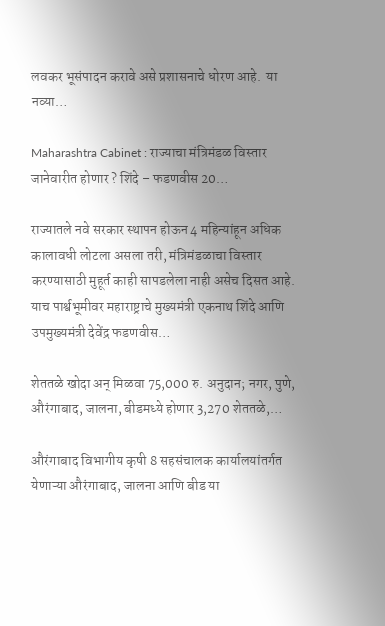लवकर भूसंपादन करावे असे प्रशासनाचे धोरण आहे.  या नव्या…

Maharashtra Cabinet : राज्याचा मंत्रिमंडळ विस्तार जानेवारीत होणार ? शिंदे – फडणवीस 20…

राज्यातले नवे सरकार स्थापन होऊन 4 महिन्यांहून अधिक कालावधी लोटला असला तरी, मंत्रिमंडळाचा विस्तार करण्यासाठी मुहूर्त काही सापडलेला नाही असेच दिसत आहे. याच पार्श्वभूमीवर महाराष्ट्राचे मुख्यमंत्री एकनाथ शिंदे आणि उपमुख्यमंत्री देवेंद्र फडणवीस…

शेततळे खोदा अन् मिळवा 75,000 रु. अनुदान; नगर, पुणे, औरंगाबाद, जालना, बीडमध्ये होणार 3,270 शेततळे,…

औरंगाबाद विभागीय कृषी 8 सहसंचालक कार्यालयांतर्गत येणाऱ्या औरंगाबाद, जालना आणि बीड या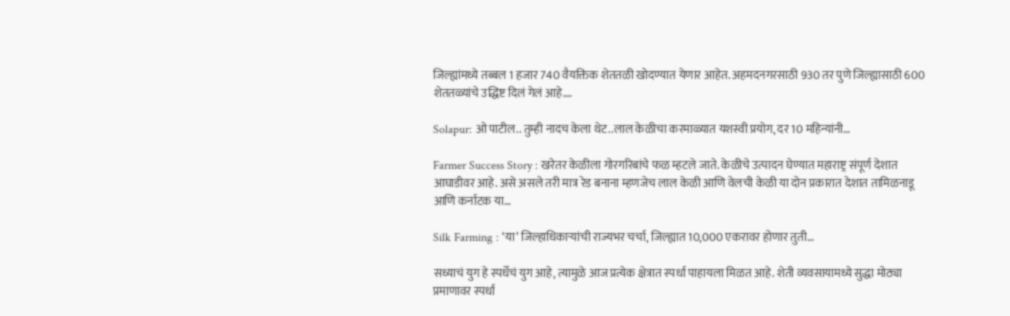जिल्ह्यांमध्ये तब्बल 1 हजार 740 वैयक्तिक शेततळी खोदण्यात येणार आहेत. अहमदनगरसाठी 930 तर पुणे जिल्ह्यासाठी 600 शेततळ्यांचे उद्धिष्ट दिलं गेलं आहे.…

Solapur: ओ पाटील.. तुम्ही नादच केला थेट..लाल केळीचा करमाळ्यात यशस्वी प्रयोग, दर 10 महिन्यांनी…

Farmer Success Story : खरेतर केळीला गोरगरिबांचे फळ म्हटले जाते. केळीचे उत्पादन घेण्यात महाराष्ट्र संपूर्ण देशात आघाडीवर आहे. असे असले तरी मात्र रेड बनाना म्हणजेच लाल केळी आणि वेलची केळी या दोन प्रकारात देशात तामिळनाडू आणि कर्नाटक या…

Silk Farming : ‘या’ जिल्हाधिकाऱ्यांची राज्यभर चर्चा, जिल्ह्यात 10,000 एकरावर होणार तुती…

सध्याचं युग हे स्पर्धेचं युग आहे, त्यामुळे आज प्रत्येक क्षेत्रात स्पर्धा पाहायला मिळत आहे. शेती व्यवसायामध्ये सुद्धा मोठ्या प्रमाणावर स्पर्धा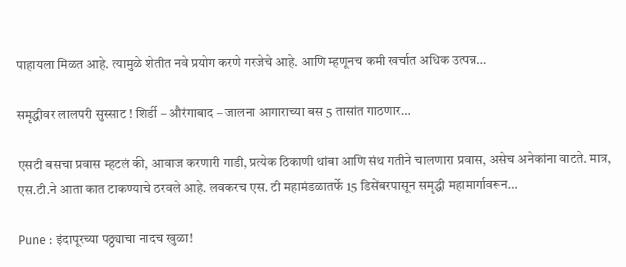पाहायला मिळत आहे. त्यामुळे शेतीत नवे प्रयोग करणे गरजेचे आहे. आणि म्हणूनच कमी खर्चात अधिक उत्पन्न…

समृद्धीवर लालपरी सुस्साट ! शिर्डी – औरंगाबाद – जालना आगाराच्या बस 5 तासांत गाठणार…

एसटी बसचा प्रवास म्हटलं की, आवाज करणारी गाडी, प्रत्येक ठिकाणी थांबा आणि संथ गतीने चालणारा प्रवास, असेच अनेकांना वाटते. मात्र, एस.टी.ने आता कात टाकण्याचे ठरवले आहे. लवकरच एस. टी महामंडळातर्फे 15 डिसेंबरपासून समृद्धी महामार्गावरून…

Pune : इंदापूरच्या पठ्ठ्याचा नादच खुळा!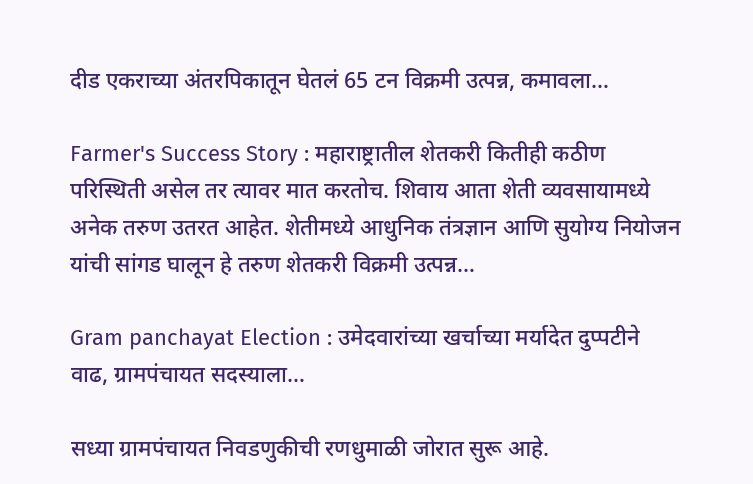दीड एकराच्या अंतरपिकातून घेतलं 65 टन विक्रमी उत्पन्न, कमावला…

Farmer's Success Story : महाराष्ट्रातील शेतकरी कितीही कठीण परिस्थिती असेल तर त्यावर मात करतोच. शिवाय आता शेती व्यवसायामध्ये अनेक तरुण उतरत आहेत. शेतीमध्ये आधुनिक तंत्रज्ञान आणि सुयोग्य नियोजन यांची सांगड घालून हे तरुण शेतकरी विक्रमी उत्पन्न…

Gram panchayat Election : उमेदवारांच्या खर्चाच्या मर्यादेत दुप्पटीने वाढ, ग्रामपंचायत सदस्याला…

सध्या ग्रामपंचायत निवडणुकीची रणधुमाळी जोरात सुरू आहे.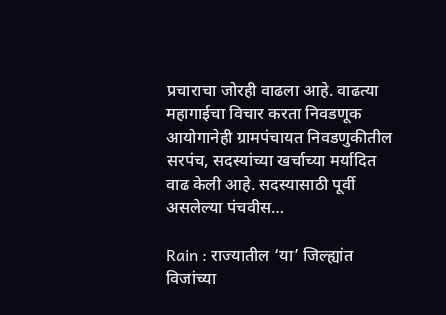प्रचाराचा जोरही वाढला आहे. वाढत्या महागाईचा विचार करता निवडणूक आयोगानेही ग्रामपंचायत निवडणुकीतील सरपंच, सदस्यांच्या खर्चाच्या मर्यादित वाढ केली आहे. सदस्यासाठी पूर्वी असलेल्या पंचवीस…

Rain : राज्यातील ‘या’ जिल्ह्यांत विजांच्या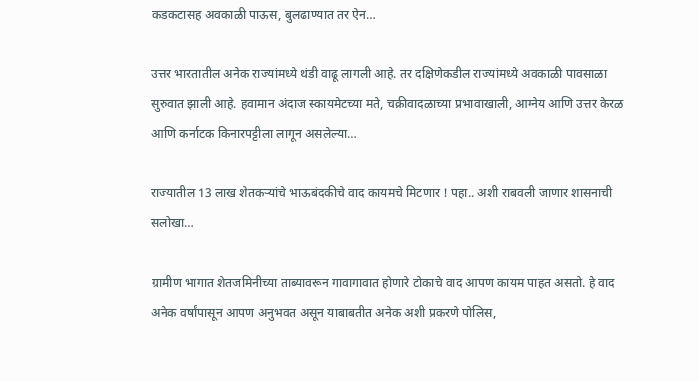कडकटासह अवकाळी पाऊस, बुलढाण्यात तर ऐन…

उत्तर भारतातील अनेक राज्यांमध्ये थंडी वाढू लागली आहे. तर दक्षिणेकडील राज्यांमध्ये अवकाळी पावसाळा सुरुवात झाली आहे. हवामान अंदाज स्कायमेटच्या मते, चक्रीवादळाच्या प्रभावाखाली, आग्नेय आणि उत्तर केरळ आणि कर्नाटक किनारपट्टीला लागून असलेल्या…

राज्यातील 13 लाख शेतकऱ्यांचे भाऊबंदकीचे वाद कायमचे मिटणार ! पहा.. अशी राबवली जाणार शासनाची सलोखा…

ग्रामीण भागात शेतजमिनीच्या ताब्यावरून गावागावात होणारे टोकाचे वाद आपण कायम पाहत असतो. हे वाद अनेक वर्षांपासून आपण अनुभवत असून याबाबतीत अनेक अशी प्रकरणे पोलिस,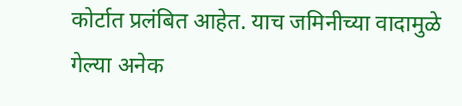कोर्टात प्रलंबित आहेत. याच जमिनीच्या वादामुळे गेल्या अनेक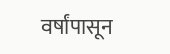वर्षांपासून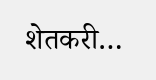शेतकरी…